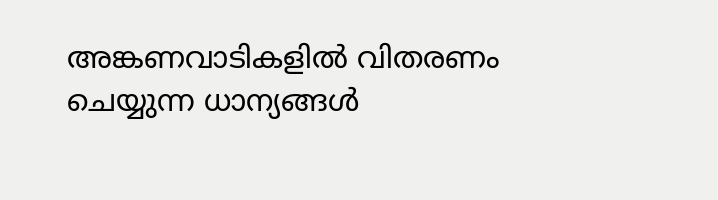അങ്കണവാടികളില്‍ വിതരണം ചെയ്യുന്ന ധാന്യങ്ങള്‍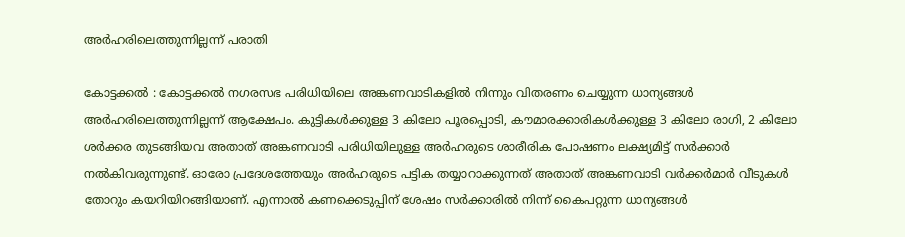അര്‍ഹരിലെത്തുന്നില്ലന്ന്‌ പരാതി

കോട്ടക്കല്‍ : കോട്ടക്കല്‍ നഗരസഭ പരിധിയിലെ അങ്കണവാടികളില്‍ നിന്നും വിതരണം ചെയ്യുന്ന ധാന്യങ്ങള്‍ അര്‍ഹരിലെത്തുന്നില്ലന്ന്‌ ആക്ഷേപം. കുട്ടികള്‍ക്കുള്ള 3 കിലോ പൂരപ്പൊടി, കൗമാരക്കാരികള്‍ക്കുള്ള 3 കിലോ രാഗി, 2 കിലോ ശര്‍ക്കര തുടങ്ങിയവ അതാത്‌ അങ്കണവാടി പരിധിയിലുള്ള അര്‍ഹരുടെ ശാരീരിക പോഷണം ലക്ഷ്യമിട്ട്‌ സര്‍ക്കാര്‍ നല്‍കിവരുന്നുണ്ട്‌. ഓരോ പ്രദേശത്തേയും അര്‍ഹരുടെ പട്ടിക തയ്യാറാക്കുന്നത്‌ അതാത്‌ അങ്കണവാടി വര്‍ക്കര്‍മാര്‍ വീടുകള്‍ തോറും കയറിയിറങ്ങിയാണ്‌. എന്നാല്‍ കണക്കെടുപ്പിന്‌ ശേഷം സര്‍ക്കാരില്‍ നിന്ന്‌ കൈപറ്റുന്ന ധാന്യങ്ങള്‍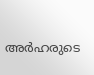അര്‍ഹരുടെ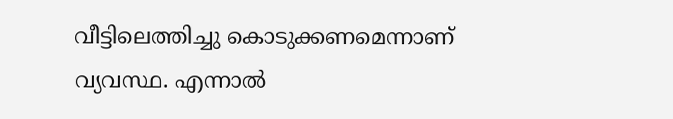വീട്ടിലെത്തിച്ചു കൊടുക്കണമെന്നാണ്‌ വ്യവസ്ഥ. എന്നാല്‍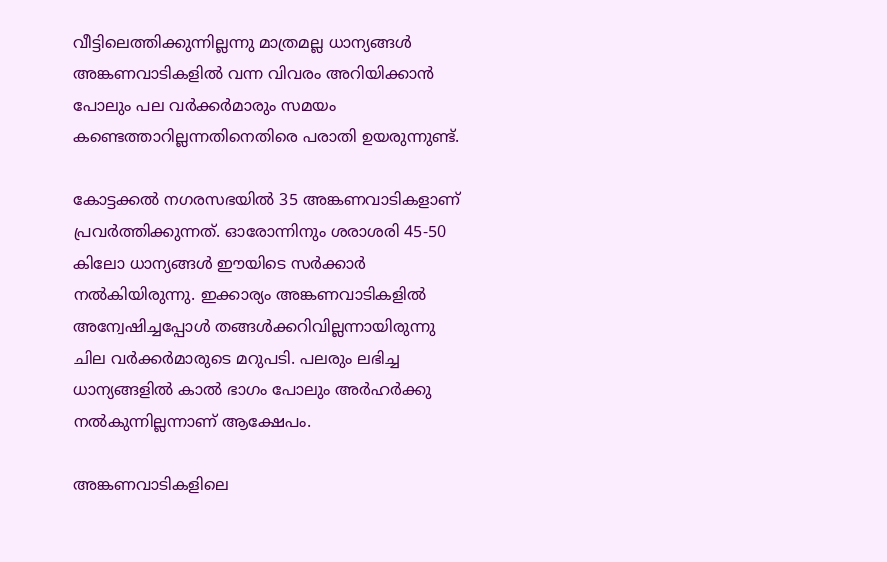വീട്ടിലെത്തിക്കുന്നില്ലന്നു മാത്രമല്ല ധാന്യങ്ങള്‍ അങ്കണവാടികളില്‍ വന്ന വിവരം അറിയിക്കാന്‍ പോലും പല വര്‍ക്കര്‍മാരും സമയം കണ്ടെത്താറില്ലന്നതിനെതിരെ പരാതി ഉയരുന്നുണ്ട്‌.

കോട്ടക്കല്‍ നഗരസഭയില്‍ 35 അങ്കണവാടികളാണ്‌ പ്രവര്‍ത്തിക്കുന്നത്‌. ഓരോന്നിനും ശരാശരി 45-50 കിലോ ധാന്യങ്ങള്‍ ഈയിടെ സര്‍ക്കാര്‍ നല്‍കിയിരുന്നു. ഇക്കാര്യം അങ്കണവാടികളില്‍ അന്വേഷിച്ചപ്പോള്‍ തങ്ങള്‍ക്കറിവില്ലന്നായിരുന്നു ചില വര്‍ക്കര്‍മാരുടെ മറുപടി. പലരും ലഭിച്ച ധാന്യങ്ങളില്‍ കാല്‍ ഭാഗം പോലും അര്‍ഹര്‍ക്കു നല്‍കുന്നില്ലന്നാണ്‌ ആക്ഷേപം.

അങ്കണവാടികളിലെ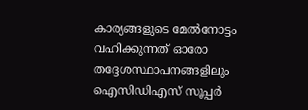കാര്യങ്ങളുടെ മേല്‍നോട്ടം വഹിക്കുന്നത്‌ ഓരോ തദ്ദേശസ്ഥാപനങ്ങളിലും ഐസിഡിഎസ്‌ സൂപ്പര്‍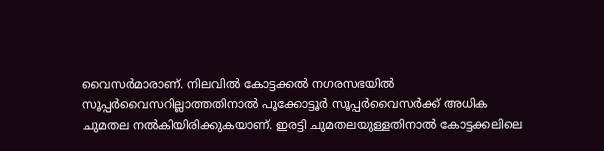വൈസര്‍മാരാണ്‌. നിലവില്‍ കോട്ടക്കല്‍ നഗരസഭയില്‍ സൂപ്പര്‍വൈസറില്ലാത്തതിനാല്‍ പൂക്കോട്ടൂര്‍ സൂപ്പര്‍വൈസര്‍ക്ക്‌ അധിക ചുമതല നല്‍കിയിരിക്കുകയാണ്‌. ഇരട്ടി ചുമതലയുള്ളതിനാല്‍ കോട്ടക്കലിലെ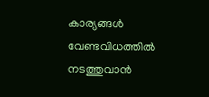കാര്യങ്ങള്‍ വേണ്ടവിധത്തില്‍ നടത്തുവാന്‍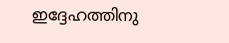ഇദ്ദേഹത്തിനു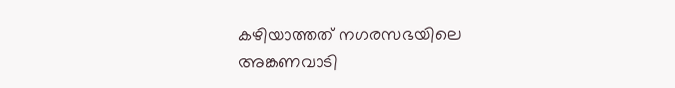കഴിയാത്തത്‌ നഗരസഭയിലെ അങ്കണവാടി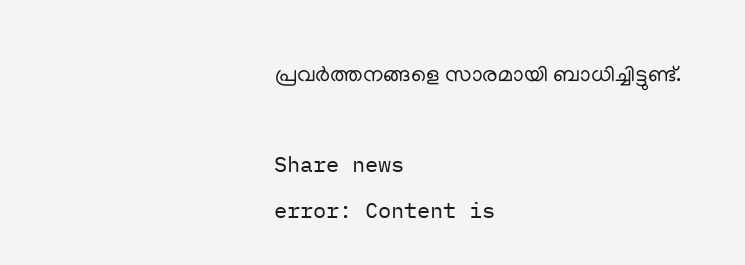പ്രവര്‍ത്തനങ്ങളെ സാരമായി ബാധിച്ചിട്ടുണ്ട്‌.

Share news
error: Content is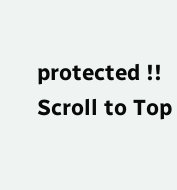protected !!
Scroll to Top